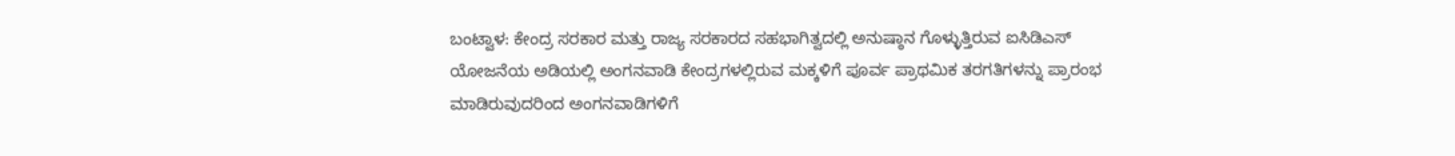ಬಂಟ್ವಾಳ: ಕೇಂದ್ರ ಸರಕಾರ ಮತ್ತು ರಾಜ್ಯ ಸರಕಾರದ ಸಹಭಾಗಿತ್ವದಲ್ಲಿ ಅನುಷ್ಠಾನ ಗೊಳ್ಳುತ್ತಿರುವ ಐಸಿಡಿಎಸ್ ಯೋಜನೆಯ ಅಡಿಯಲ್ಲಿ ಅಂಗನವಾಡಿ ಕೇಂದ್ರಗಳಲ್ಲಿರುವ ಮಕ್ಕಳಿಗೆ ಪೂರ್ವ ಪ್ರಾಥಮಿಕ ತರಗತಿಗಳನ್ನು ಪ್ರಾರಂಭ ಮಾಡಿರುವುದರಿಂದ ಅಂಗನವಾಡಿಗಳಿಗೆ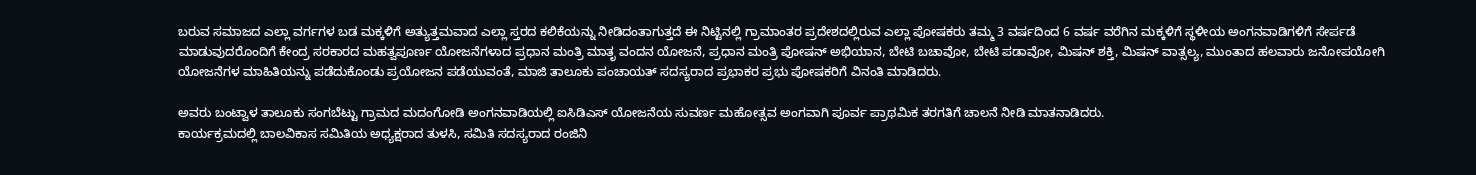ಬರುವ ಸಮಾಜದ ಎಲ್ಲಾ ವರ್ಗಗಳ ಬಡ ಮಕ್ಕಳಿಗೆ ಅತ್ಯುತ್ತಮವಾದ ಎಲ್ಲಾ ಸ್ತರದ ಕಲಿಕೆಯನ್ನು ನೀಡಿದಂತಾಗುತ್ತದೆ ಈ ನಿಟ್ಟಿನಲ್ಲಿ ಗ್ರಾಮಾಂತರ ಪ್ರದೇಶದಲ್ಲಿರುವ ಎಲ್ಲಾ ಪೋಷಕರು ತಮ್ಮ 3 ವರ್ಷದಿಂದ 6 ವರ್ಷ ವರೆಗಿನ ಮಕ್ಕಳಿಗೆ ಸ್ಥಳೀಯ ಅಂಗನವಾಡಿಗಳಿಗೆ ಸೇರ್ಪಡೆ ಮಾಡುವುದರೊಂದಿಗೆ ಕೇಂದ್ರ ಸರಕಾರದ ಮಹತ್ವಪೂರ್ಣ ಯೋಜನೆಗಳಾದ ಪ್ರಧಾನ ಮಂತ್ರಿ ಮಾತೃ ವಂದನ ಯೋಜನೆ, ಪ್ರಧಾನ ಮಂತ್ರಿ ಪೋಷನ್ ಅಭಿಯಾನ, ಬೇಟಿ ಬಚಾವೋ, ಬೇಟಿ ಪಡಾವೋ, ಮಿಷನ್ ಶಕ್ತಿ, ಮಿಷನ್ ವಾತ್ಸಲ್ಯ, ಮುಂತಾದ ಹಲವಾರು ಜನೋಪಯೋಗಿ ಯೋಜನೆಗಳ ಮಾಹಿತಿಯನ್ನು ಪಡೆದುಕೊಂಡು ಪ್ರಯೋಜನ ಪಡೆಯುವಂತೆ, ಮಾಜಿ ತಾಲೂಕು ಪಂಚಾಯತ್ ಸದಸ್ಯರಾದ ಪ್ರಭಾಕರ ಪ್ರಭು ಪೋಷಕರಿಗೆ ವಿನಂತಿ ಮಾಡಿದರು.

ಅವರು ಬಂಟ್ವಾಳ ತಾಲೂಕು ಸಂಗಬೆಟ್ಟು ಗ್ರಾಮದ ಮದಂಗೋಡಿ ಅಂಗನವಾಡಿಯಲ್ಲಿ ಐಸಿಡಿಎಸ್ ಯೋಜನೆಯ ಸುವರ್ಣ ಮಹೋತ್ಸವ ಅಂಗವಾಗಿ ಪೂರ್ವ ಪ್ರಾಥಮಿಕ ತರಗತಿಗೆ ಚಾಲನೆ ನೀಡಿ ಮಾತನಾಡಿದರು.
ಕಾರ್ಯಕ್ರಮದಲ್ಲಿ ಬಾಲವಿಕಾಸ ಸಮಿತಿಯ ಅಧ್ಯಕ್ಷರಾದ ತುಳಸಿ, ಸಮಿತಿ ಸದಸ್ಯರಾದ ರಂಜಿನಿ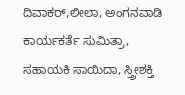ದಿವಾಕರ್,ಲೀಲಾ, ಅಂಗನವಾಡಿ ಕಾರ್ಯಕರ್ತೆ ಸುಮಿತ್ರಾ, ಸಹಾಯಕಿ ಸಾಯಿದಾ, ಸ್ತ್ರೀಶಕ್ತಿ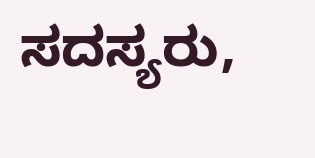ಸದಸ್ಯರು,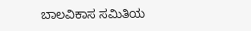ಬಾಲವಿಕಾಸ ಸಮಿತಿಯ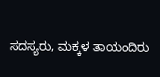ಸದಸ್ಯರು, ಮಕ್ಕಳ ತಾಯಂದಿರು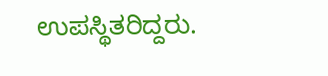ಉಪಸ್ಥಿತರಿದ್ದರು.